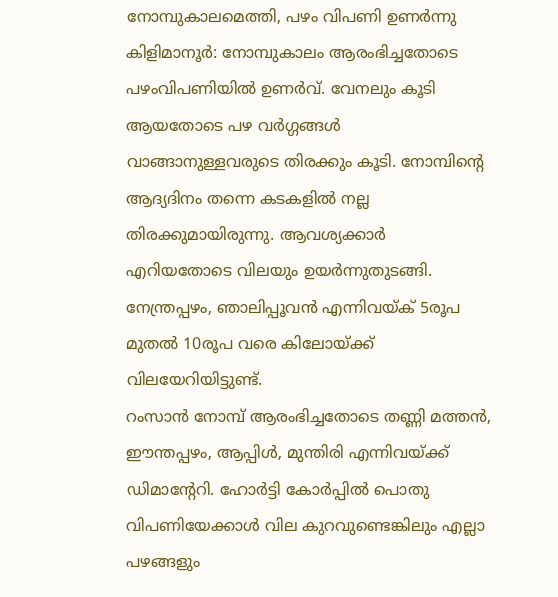നോമ്പുകാലമെത്തി, പഴം വിപണി ഉണർന്നു
കിളിമാനൂർ: നോമ്പുകാലം ആരംഭിച്ചതോടെ പഴംവിപണിയിൽ ഉണർവ്. വേനലും കൂടി ആയതോടെ പഴ വർഗ്ഗങ്ങൾ വാങ്ങാനുള്ളവരുടെ തിരക്കും കൂടി. നോമ്പിന്റെ ആദ്യദിനം തന്നെ കടകളിൽ നല്ല തിരക്കുമായിരുന്നു. ആവശ്യക്കാർ എറിയതോടെ വിലയും ഉയർന്നുതുടങ്ങി. നേന്ത്രപ്പഴം, ഞാലിപ്പൂവൻ എന്നിവയ്ക് 5രൂപ മുതൽ 10രൂപ വരെ കിലോയ്ക്ക് വിലയേറിയിട്ടുണ്ട്.
റംസാൻ നോമ്പ് ആരംഭിച്ചതോടെ തണ്ണി മത്തൻ, ഈന്തപ്പഴം, ആപ്പിൾ, മുന്തിരി എന്നിവയ്ക്ക് ഡിമാന്റേറി. ഹോർട്ടി കോർപ്പിൽ പൊതു വിപണിയേക്കാൾ വില കുറവുണ്ടെങ്കിലും എല്ലാ പഴങ്ങളും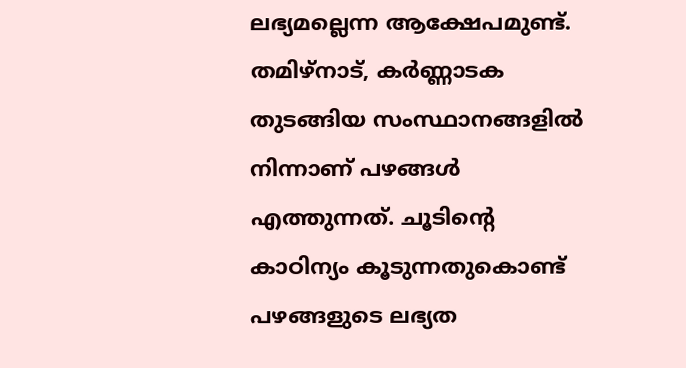ലഭ്യമല്ലെന്ന ആക്ഷേപമുണ്ട്. തമിഴ്നാട്, കർണ്ണാടക തുടങ്ങിയ സംസ്ഥാനങ്ങളിൽ നിന്നാണ് പഴങ്ങൾ എത്തുന്നത്. ചൂടിന്റെ കാഠിന്യം കൂടുന്നതുകൊണ്ട് പഴങ്ങളുടെ ലഭ്യത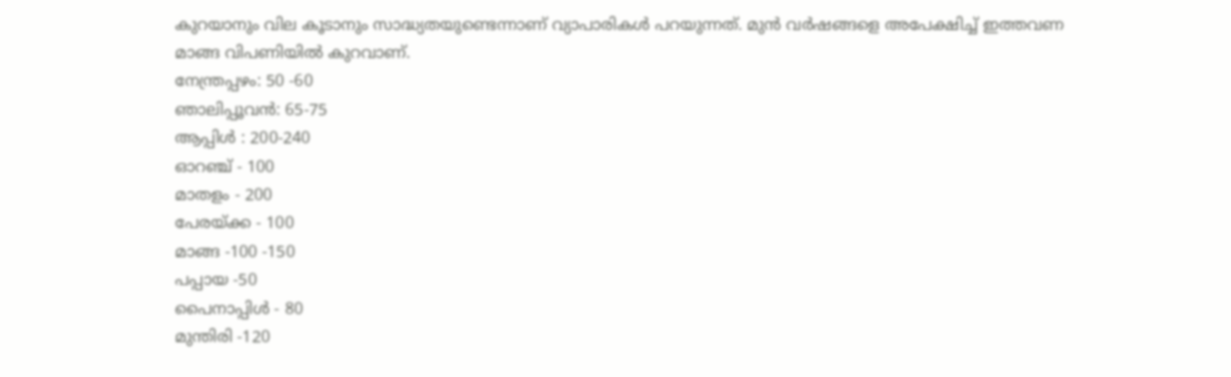കുറയാനും വില കൂടാനും സാദ്ധ്യതയുണ്ടെന്നാണ് വ്യാപാരികൾ പറയുന്നത്. മുൻ വർഷങ്ങളെ അപേക്ഷിച്ച് ഇത്തവണ മാങ്ങ വിപണിയിൽ കുറവാണ്.
നേന്ത്രപ്പഴം: 50 -60
ഞാലിപ്പൂവൻ: 65-75
ആപ്പിൾ : 200-240
ഓറഞ്ച് - 100
മാതളം - 200
പേരയ്ക്ക - 100
മാങ്ങ -100 -150
പപ്പായ -50
പൈനാപ്പിൾ - 80
മുന്തിരി -120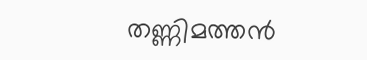തണ്ണിമത്തൻ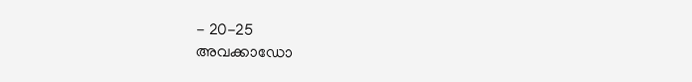- 20-25
അവക്കാഡോ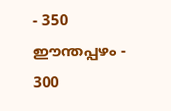- 350
ഈന്തപ്പഴം - 300